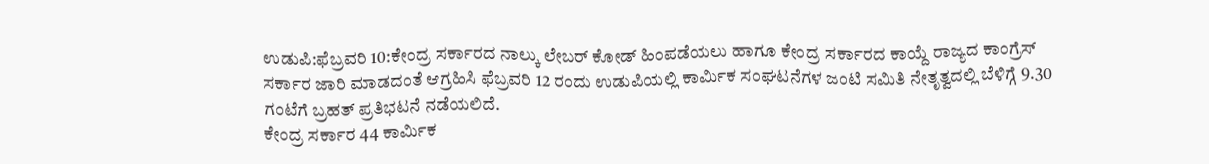ಉಡುಪಿ:ಫೆಬ್ರವರಿ 10:ಕೇಂದ್ರ ಸರ್ಕಾರದ ನಾಲ್ಕು ಲೇಬರ್ ಕೋಡ್ ಹಿಂಪಡೆಯಲು ಹಾಗೂ ಕೇಂದ್ರ ಸರ್ಕಾರದ ಕಾಯ್ದೆ ರಾಜ್ಯದ ಕಾಂಗ್ರೆಸ್ ಸರ್ಕಾರ ಜಾರಿ ಮಾಡದಂತೆ ಆಗ್ರಹಿಸಿ ಫೆಬ್ರವರಿ 12 ರಂದು ಉಡುಪಿಯಲ್ಲಿ ಕಾರ್ಮಿಕ ಸಂಘಟನೆಗಳ ಜಂಟಿ ಸಮಿತಿ ನೇತೃತ್ವದಲ್ಲಿ ಬೆಳಿಗ್ಗೆ 9.30 ಗಂಟೆಗೆ ಬ್ರಹತ್ ಪ್ರತಿಭಟನೆ ನಡೆಯಲಿದೆ.
ಕೇಂದ್ರ ಸರ್ಕಾರ 44 ಕಾರ್ಮಿಕ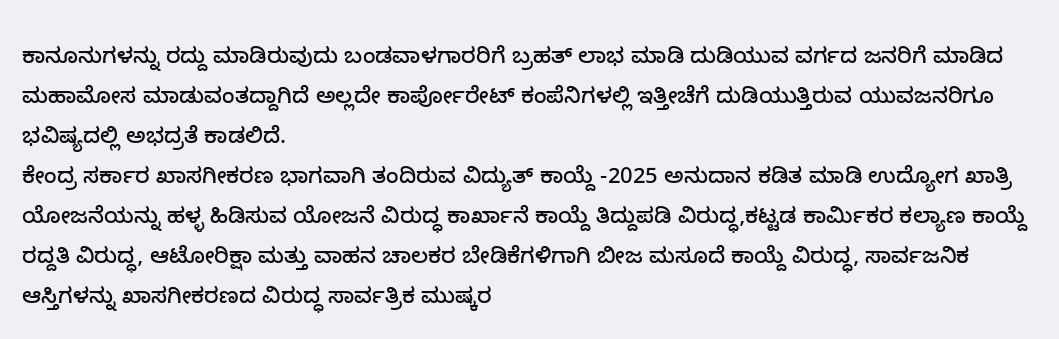ಕಾನೂನುಗಳನ್ನು ರದ್ದು ಮಾಡಿರುವುದು ಬಂಡವಾಳಗಾರರಿಗೆ ಬ್ರಹತ್ ಲಾಭ ಮಾಡಿ ದುಡಿಯುವ ವರ್ಗದ ಜನರಿಗೆ ಮಾಡಿದ ಮಹಾಮೋಸ ಮಾಡುವಂತದ್ದಾಗಿದೆ ಅಲ್ಲದೇ ಕಾರ್ಪೋರೇಟ್ ಕಂಪೆನಿಗಳಲ್ಲಿ ಇತ್ತೀಚೆಗೆ ದುಡಿಯುತ್ತಿರುವ ಯುವಜನರಿಗೂ ಭವಿಷ್ಯದಲ್ಲಿ ಅಭದ್ರತೆ ಕಾಡಲಿದೆ.
ಕೇಂದ್ರ ಸರ್ಕಾರ ಖಾಸಗೀಕರಣ ಭಾಗವಾಗಿ ತಂದಿರುವ ವಿದ್ಯುತ್ ಕಾಯ್ದೆ -2025 ಅನುದಾನ ಕಡಿತ ಮಾಡಿ ಉದ್ಯೋಗ ಖಾತ್ರಿ ಯೋಜನೆಯನ್ನು ಹಳ್ಳ ಹಿಡಿಸುವ ಯೋಜನೆ ವಿರುದ್ಧ ಕಾರ್ಖಾನೆ ಕಾಯ್ದೆ ತಿದ್ದುಪಡಿ ವಿರುದ್ಧ,ಕಟ್ಟಡ ಕಾರ್ಮಿಕರ ಕಲ್ಯಾಣ ಕಾಯ್ದೆ ರದ್ದತಿ ವಿರುದ್ಧ, ಆಟೋರಿಕ್ಷಾ ಮತ್ತು ವಾಹನ ಚಾಲಕರ ಬೇಡಿಕೆಗಳಿಗಾಗಿ ಬೀಜ ಮಸೂದೆ ಕಾಯ್ದೆ ವಿರುದ್ಧ, ಸಾರ್ವಜನಿಕ ಆಸ್ತಿಗಳನ್ನು ಖಾಸಗೀಕರಣದ ವಿರುದ್ಧ ಸಾರ್ವತ್ರಿಕ ಮುಷ್ಕರ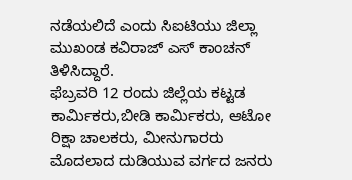ನಡೆಯಲಿದೆ ಎಂದು ಸಿಐಟಿಯು ಜಿಲ್ಲಾ ಮುಖಂಡ ಕವಿರಾಜ್ ಎಸ್ ಕಾಂಚನ್ ತಿಳಿಸಿದ್ದಾರೆ.
ಫೆಬ್ರವರಿ 12 ರಂದು ಜಿಲ್ಲೆಯ ಕಟ್ಟಡ ಕಾರ್ಮಿಕರು,ಬೀಡಿ ಕಾರ್ಮಿಕರು, ಆಟೋ ರಿಕ್ಷಾ ಚಾಲಕರು, ಮೀನುಗಾರರು ಮೊದಲಾದ ದುಡಿಯುವ ವರ್ಗದ ಜನರು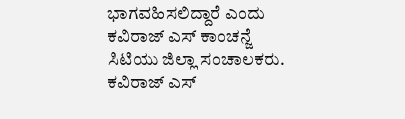ಭಾಗವಹಿಸಲಿದ್ದಾರೆ ಎಂದು ಕವಿರಾಜ್ ಎಸ್ ಕಾಂಚನ್ಜೆ ಸಿಟಿಯು ಜಿಲ್ಲಾ ಸಂಚಾಲಕರು. ಕವಿರಾಜ್ ಎಸ್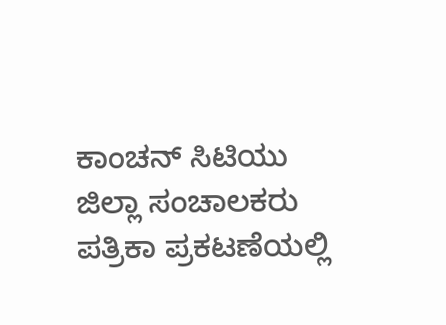ಕಾಂಚನ್ ಸಿಟಿಯು ಜಿಲ್ಲಾ ಸಂಚಾಲಕರು ಪತ್ರಿಕಾ ಪ್ರಕಟಣೆಯಲ್ಲಿ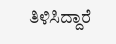ತಿಳಿಸಿದ್ದಾರೆ